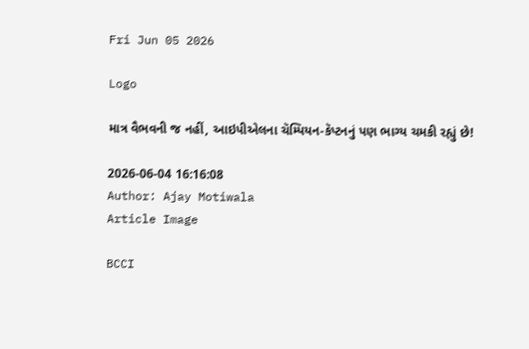Fri Jun 05 2026

Logo

માત્ર વૈભવની જ નહીં, આઇપીએલના ચૅમ્પિયન-કૅપ્ટનનું પણ ભાગ્ય ચમકી રહ્યું છે!

2026-06-04 16:16:08
Author: Ajay Motiwala
Article Image

BCCI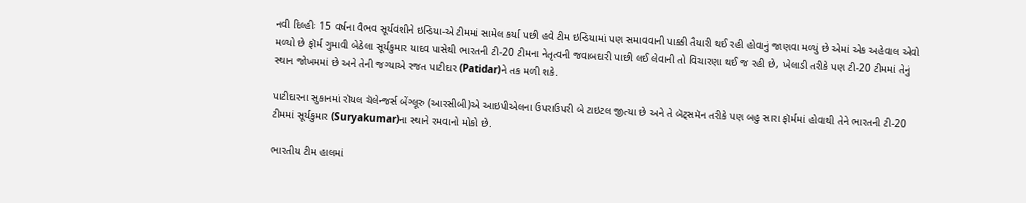નવી દિલ્હીઃ 15 વર્ષના વૈભવ સૂર્યવંશીને ઇન્ડિયા-એ ટીમમાં સામેલ કર્યા પછી હવે ટીમ ઇન્ડિયામાં પણ સમાવવાની પાક્કી તૈયારી થઈ રહી હોવાનું જાણવા મળ્યું છે એમાં એક અહેવાલ એવો મળ્યો છે ફૉર્મ ગુમાવી બેઠેલા સૂર્યકુમાર યાદવ પાસેથી ભારતની ટી-20 ટીમના નેતૃત્વની જવાબદારી પાછી લઈ લેવાની તો વિચારણા થઈ જ રહી છે, ખેલાડી તરીકે પણ ટી-20 ટીમમાં તેનું સ્થાન જોખમમાં છે અને તેની જગ્યાએ રજત પાટીદાર (Patidar)ને તક મળી શકે.

પાટીદારના સુકાનમાં રૉયલ ચૅલેન્જર્સ બેંગ્લૂરુ (આરસીબી)એ આઇપીએલના ઉપરાઉપરી બે ટાઇટલ જીત્યા છે અને તે બૅટ્સમૅન તરીકે પણ બહુ સારા ફૉર્મમાં હોવાથી તેને ભારતની ટી-20 ટીમમાં સૂર્યકુમાર (Suryakumar)ના સ્થાને રમવાનો મોકો છે.

ભારતીય ટીમ હાલમાં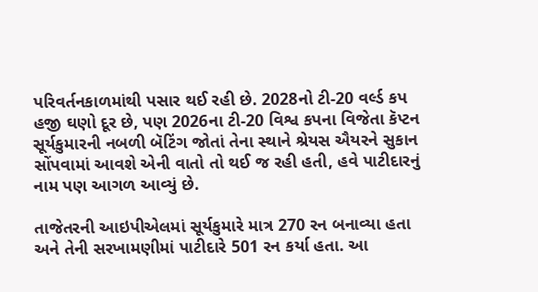પરિવર્તનકાળમાંથી પસાર થઈ રહી છે. 2028નો ટી-20 વર્લ્ડ કપ હજી ઘણો દૂર છે, પણ 2026ના ટી-20 વિશ્વ કપના વિજેતા કૅપ્ટન સૂર્યકુમારની નબળી બૅટિંગ જોતાં તેના સ્થાને શ્રેયસ ઐયરને સુકાન સોંપવામાં આવશે એની વાતો તો થઈ જ રહી હતી, હવે પાટીદારનું નામ પણ આગળ આવ્યું છે.

તાજેતરની આઇપીએલમાં સૂર્યકુમારે માત્ર 270 રન બનાવ્યા હતા અને તેની સરખામણીમાં પાટીદારે 501 રન કર્યા હતા. આ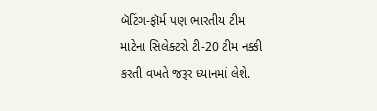બૅટિંગ-ફૉર્મ પણ ભારતીય ટીમ માટેના સિલેક્ટરો ટી-20 ટીમ નક્કી કરતી વખતે જરૂર ધ્યાનમાં લેશે.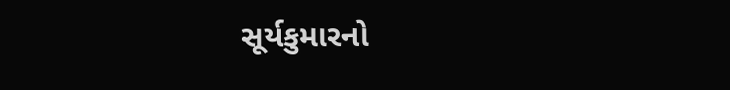સૂર્યકુમારનો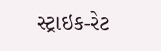સ્ટ્રાઇક-રેટ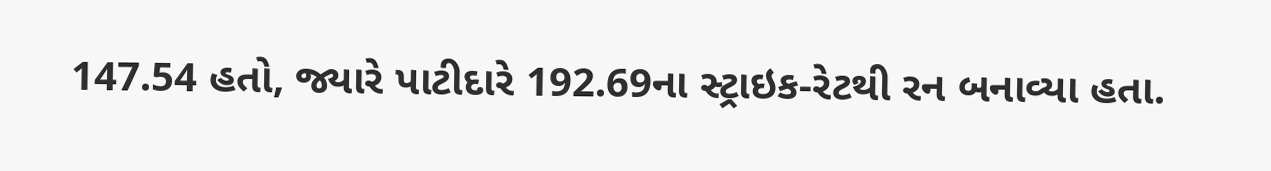147.54 હતો, જ્યારે પાટીદારે 192.69ના સ્ટ્રાઇક-રેટથી રન બનાવ્યા હતા.